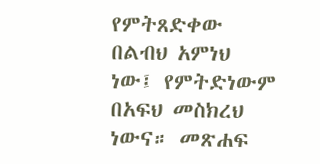የምትጸድቀው በልብህ አምነህ ነው፤ የምትድነውም በአፍህ መስክረህ ነውና። መጽሐፍ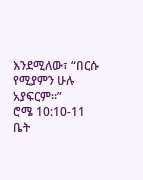እንደሚለው፣ “በርሱ የሚያምን ሁሉ አያፍርም።”
ሮሜ 10:10-11
ቤት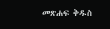መጽሐፍ ቅዱስ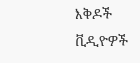እቅዶች
ቪዲዮዎች